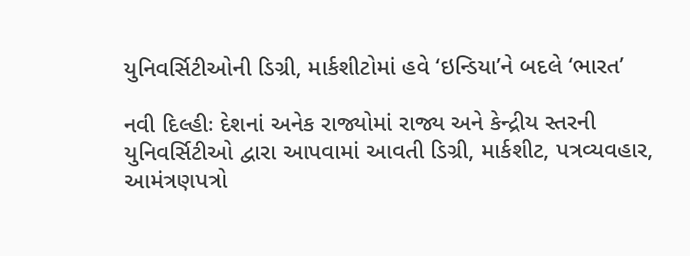યુનિવર્સિટીઓની ડિગ્રી, માર્કશીટોમાં હવે ‘ઇન્ડિયા’ને બદલે ‘ભારત’

નવી દિલ્હીઃ દેશનાં અનેક રાજ્યોમાં રાજ્ય અને કેન્દ્રીય સ્તરની યુનિવર્સિટીઓ દ્વારા આપવામાં આવતી ડિગ્રી, માર્કશીટ, પત્રવ્યવહાર, આમંત્રણપત્રો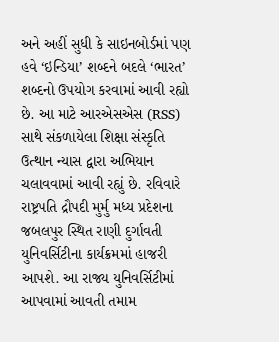અને અહીં સુધી કે સાઇનબોર્ડમાં પણ હવે ‘ઇન્ડિયા’ શબ્દને બદલે ‘ભારત’ શબ્દનો ઉપયોગ કરવામાં આવી રહ્યો છે. આ માટે આરએસએસ (RSS) સાથે સંકળાયેલા શિક્ષા સંસ્કૃતિ ઉત્થાન ન્યાસ દ્વારા અભિયાન ચલાવવામાં આવી રહ્યું છે. રવિવારે રાષ્ટ્રપતિ દ્રૌપદી મુર્મુ મધ્ય પ્રદેશના જબલપુર સ્થિત રાણી દુર્ગાવતી યુનિવર્સિટીના કાર્યક્રમમાં હાજરી આપશે. આ રાજ્ય યુનિવર્સિટીમાં આપવામાં આવતી તમામ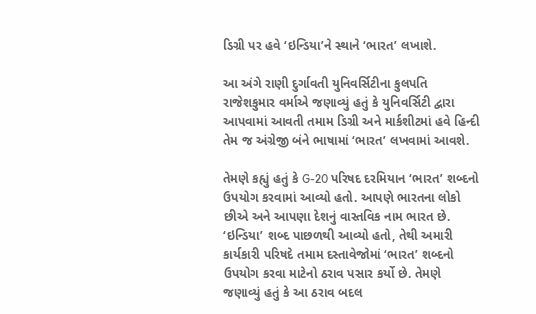ડિગ્રી પર હવે ‘ઇન્ડિયા’ને સ્થાને ‘ભારત’ લખાશે.

આ અંગે રાણી દુર્ગાવતી યુનિવર્સિટીના કુલપતિ રાજેશકુમાર વર્માએ જણાવ્યું હતું કે યુનિવર્સિટી દ્વારા આપવામાં આવતી તમામ ડિગ્રી અને માર્કશીટમાં હવે હિન્દી તેમ જ અંગ્રેજી બંને ભાષામાં ‘ભારત’ લખવામાં આવશે.

તેમણે કહ્યું હતું કે G-20 પરિષદ દરમિયાન ‘ભારત’ શબ્દનો ઉપયોગ કરવામાં આવ્યો હતો. આપણે ભારતના લોકો છીએ અને આપણા દેશનું વાસ્તવિક નામ ભારત છે. ‘ઇન્ડિયા’ શબ્દ પાછળથી આવ્યો હતો, તેથી અમારી કાર્યકારી પરિષદે તમામ દસ્તાવેજોમાં ‘ભારત’ શબ્દનો ઉપયોગ કરવા માટેનો ઠરાવ પસાર કર્યો છે. તેમણે જણાવ્યું હતું કે આ ઠરાવ બદલ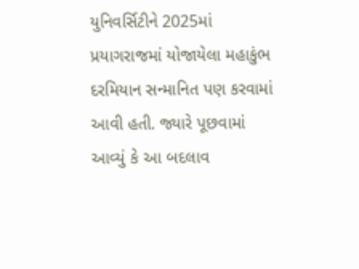યુનિવર્સિટીને 2025માં પ્રયાગરાજમાં યોજાયેલા મહાકુંભ દરમિયાન સન્માનિત પણ કરવામાં આવી હતી. જ્યારે પૂછવામાં આવ્યું કે આ બદલાવ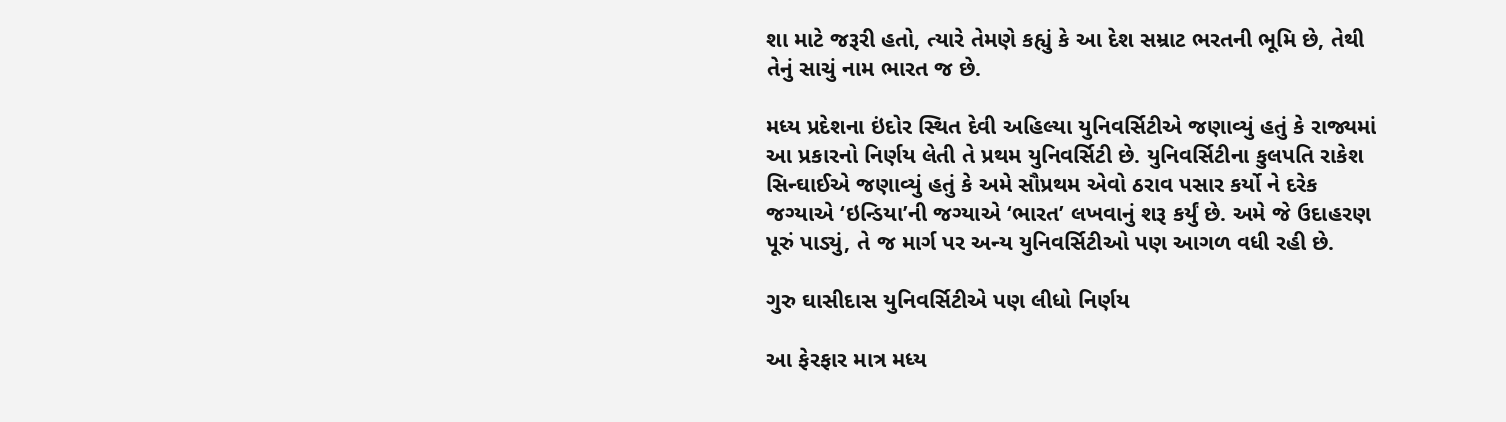શા માટે જરૂરી હતો, ત્યારે તેમણે કહ્યું કે આ દેશ સમ્રાટ ભરતની ભૂમિ છે, તેથી તેનું સાચું નામ ભારત જ છે.

મધ્ય પ્રદેશના ઇંદોર સ્થિત દેવી અહિલ્યા યુનિવર્સિટીએ જણાવ્યું હતું કે રાજ્યમાં આ પ્રકારનો નિર્ણય લેતી તે પ્રથમ યુનિવર્સિટી છે. યુનિવર્સિટીના કુલપતિ રાકેશ સિન્ઘાઈએ જણાવ્યું હતું કે અમે સૌપ્રથમ એવો ઠરાવ પસાર કર્યો ને દરેક જગ્યાએ ‘ઇન્ડિયા’ની જગ્યાએ ‘ભારત’ લખવાનું શરૂ કર્યું છે. અમે જે ઉદાહરણ પૂરું પાડ્યું, તે જ માર્ગ પર અન્ય યુનિવર્સિટીઓ પણ આગળ વધી રહી છે.

ગુરુ ઘાસીદાસ યુનિવર્સિટીએ પણ લીધો નિર્ણય

આ ફેરફાર માત્ર મધ્ય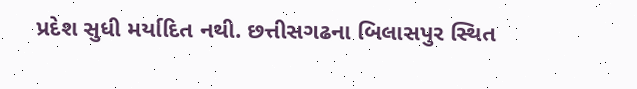પ્રદેશ સુધી મર્યાદિત નથી. છત્તીસગઢના બિલાસપુર સ્થિત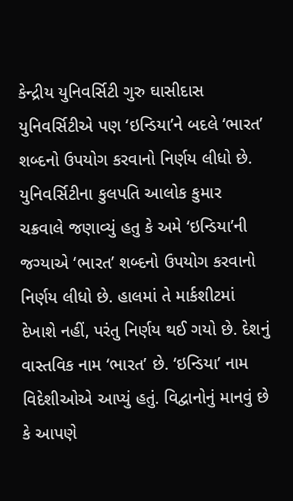કેન્દ્રીય યુનિવર્સિટી ગુરુ ઘાસીદાસ યુનિવર્સિટીએ પણ ‘ઇન્ડિયા’ને બદલે ‘ભારત’ શબ્દનો ઉપયોગ કરવાનો નિર્ણય લીધો છે. યુનિવર્સિટીના કુલપતિ આલોક કુમાર ચક્રવાલે જણાવ્યું હતુ કે અમે ‘ઇન્ડિયા’ની જગ્યાએ ‘ભારત’ શબ્દનો ઉપયોગ કરવાનો નિર્ણય લીધો છે. હાલમાં તે માર્કશીટમાં દેખાશે નહીં, પરંતુ નિર્ણય થઈ ગયો છે. દેશનું વાસ્તવિક નામ ‘ભારત’ છે. ‘ઇન્ડિયા’ નામ વિદેશીઓએ આપ્યું હતું. વિદ્વાનોનું માનવું છે કે આપણે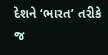દેશને ‘ભારત’ તરીકે જ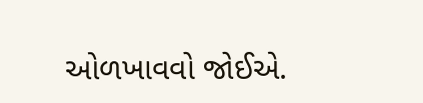ઓળખાવવો જોઈએ.